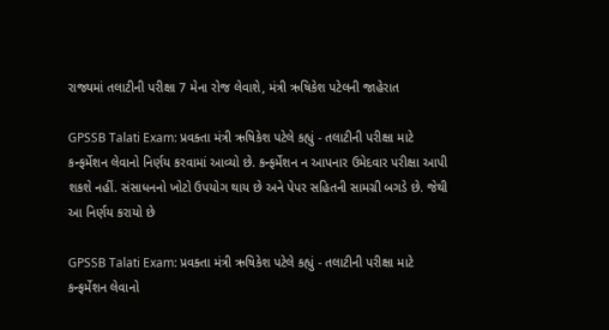રાજ્યમાં તલાટીની પરીક્ષા 7 મેના રોજ લેવાશે, મંત્રી ઋષિકેશ પટેલની જાહેરાત

GPSSB Talati Exam: પ્રવક્તા મંત્રી ઋષિકેશ પટેલે કહ્યું - તલાટીની પરીક્ષા માટે કન્ફર્મેશન લેવાનો નિર્ણય કરવામાં આવ્યો છે. કન્ફર્મેશન ન આપનાર ઉમેદવાર પરીક્ષા આપી શકશે નહીં. સંસાધનનો ખોટો ઉપયોગ થાય છે અને પેપર સહિતની સામગ્રી બગડે છે. જેથી આ નિર્ણય કરાયો છે

GPSSB Talati Exam: પ્રવક્તા મંત્રી ઋષિકેશ પટેલે કહ્યું - તલાટીની પરીક્ષા માટે કન્ફર્મેશન લેવાનો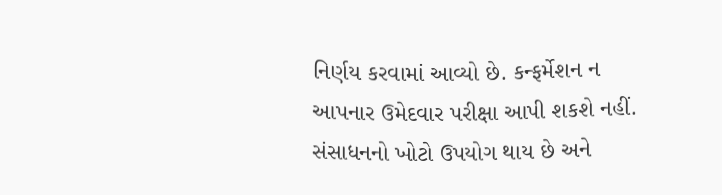નિર્ણય કરવામાં આવ્યો છે. કન્ફર્મેશન ન આપનાર ઉમેદવાર પરીક્ષા આપી શકશે નહીં. સંસાધનનો ખોટો ઉપયોગ થાય છે અને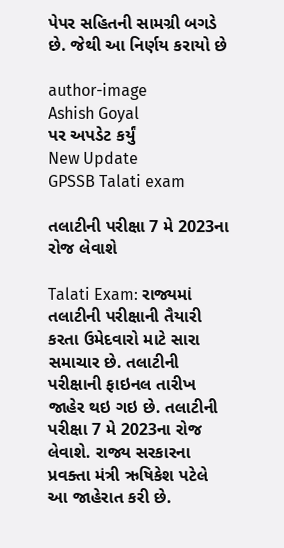પેપર સહિતની સામગ્રી બગડે છે. જેથી આ નિર્ણય કરાયો છે

author-image
Ashish Goyal
પર અપડેટ કર્યું
New Update
GPSSB Talati exam

તલાટીની પરીક્ષા 7 મે 2023ના રોજ લેવાશે

Talati Exam: રાજ્યમાં તલાટીની પરીક્ષાની તૈયારી કરતા ઉમેદવારો માટે સારા સમાચાર છે. તલાટીની પરીક્ષાની ફાઇનલ તારીખ જાહેર થઇ ગઇ છે. તલાટીની પરીક્ષા 7 મે 2023ના રોજ લેવાશે. રાજ્ય સરકારના પ્રવક્તા મંત્રી ઋષિકેશ પટેલે આ જાહેરાત કરી છે.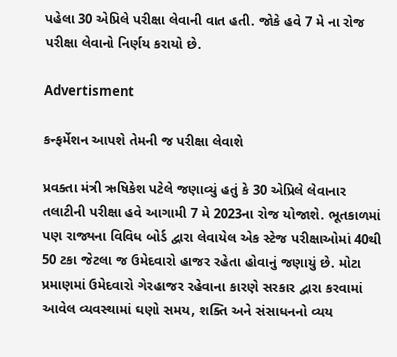પહેલા 30 એપ્રિલે પરીક્ષા લેવાની વાત હતી. જોકે હવે 7 મે ના રોજ પરીક્ષા લેવાનો નિર્ણય કરાયો છે.

Advertisment

કન્ફર્મેશન આપશે તેમની જ પરીક્ષા લેવાશે

પ્રવક્તા મંત્રી ઋષિકેશ પટેલે જણાવ્યું હતું કે 30 એપ્રિલે લેવાનાર તલાટીની પરીક્ષા હવે આગામી 7 મે 2023ના રોજ યોજાશે. ભૂતકાળમાં પણ રાજ્યના વિવિધ બોર્ડ દ્વારા લેવાયેલ એક સ્ટેજ પરીક્ષાઓમાં 40થી 50 ટકા જેટલા જ ઉમેદવારો હાજર રહેતા હોવાનું જણાયું છે. મોટા પ્રમાણમાં ઉમેદવારો ગેરહાજર રહેવાના કારણે સરકાર દ્વારા કરવામાં આવેલ વ્યવસ્થામાં ઘણો સમય, શક્તિ અને સંસાધનનો વ્યય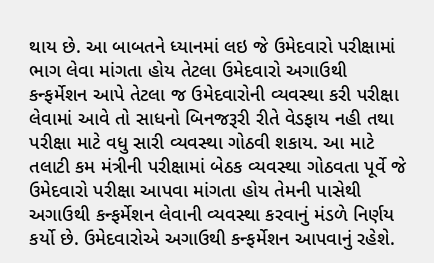થાય છે. આ બાબતને ધ્યાનમાં લઇ જે ઉમેદવારો પરીક્ષામાં ભાગ લેવા માંગતા હોય તેટલા ઉમેદવારો અગાઉથી કન્ફર્મેશન આપે તેટલા જ ઉમેદવારોની વ્યવસ્થા કરી પરીક્ષા લેવામાં આવે તો સાધનો બિનજરૂરી રીતે વેડફાય નહી તથા પરીક્ષા માટે વધુ સારી વ્યવસ્થા ગોઠવી શકાય. આ માટે તલાટી કમ મંત્રીની પરીક્ષામાં બેઠક વ્યવસ્થા ગોઠવતા પૂર્વે જે ઉમેદવારો પરીક્ષા આપવા માંગતા હોય તેમની પાસેથી અગાઉથી કન્ફર્મેશન લેવાની વ્યવસ્થા કરવાનું મંડળે નિર્ણય કર્યો છે. ઉમેદવારોએ અગાઉથી કન્ફર્મેશન આપવાનું રહેશે.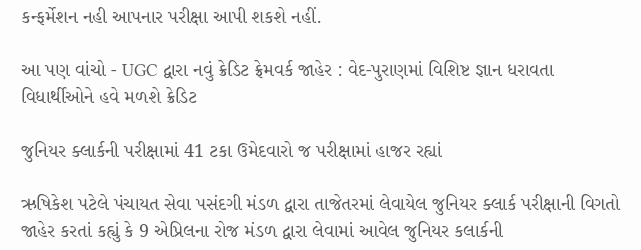કન્ફર્મેશન નહી આપનાર પરીક્ષા આપી શકશે નહીં.

આ પણ વાંચો - UGC દ્વારા નવું ક્રેડિટ ફ્રેમવર્ક જાહેર : વેદ-પુરાણમાં વિશિષ્ટ જ્ઞાન ધરાવતા વિધાર્થીઓને હવે મળશે ક્રેડિટ

જુનિયર ક્લાર્કની પરીક્ષામાં 41 ટકા ઉમેદવારો જ પરીક્ષામાં હાજર રહ્યાં

ઋષિકેશ પટેલે પંચાયત સેવા પસંદગી મંડળ દ્વારા તાજેતરમાં લેવાયેલ જુનિયર ક્લાર્ક પરીક્ષાની વિગતો જાહેર કરતાં કહ્યું કે 9 એપ્રિલના રોજ મંડળ દ્વારા લેવામાં આવેલ જુનિયર કલાર્કની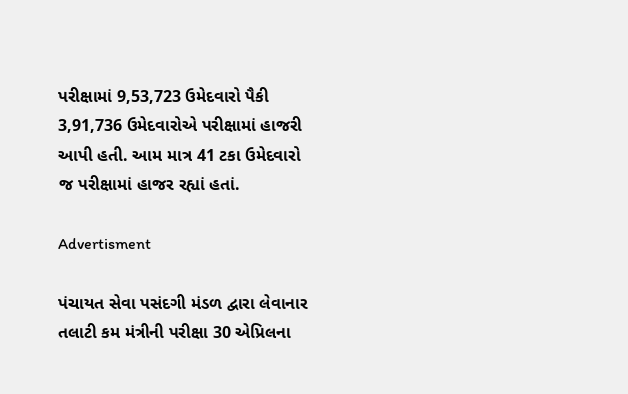પરીક્ષામાં 9,53,723 ઉમેદવારો પૈકી 3,91,736 ઉમેદવારોએ પરીક્ષામાં હાજરી આપી હતી. આમ માત્ર 41 ટકા ઉમેદવારો જ પરીક્ષામાં હાજર રહ્યાં હતાં.

Advertisment

પંચાયત સેવા પસંદગી મંડળ દ્વારા લેવાનાર તલાટી કમ મંત્રીની પરીક્ષા 30 એપ્રિલના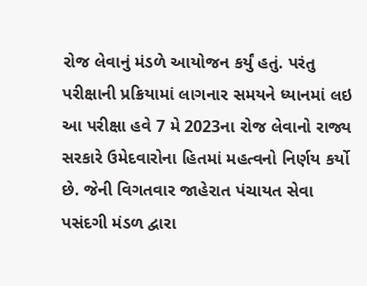રોજ લેવાનું મંડળે આયોજન કર્યું હતું. પરંતુ પરીક્ષાની પ્રક્રિયામાં લાગનાર સમયને ધ્યાનમાં લઇ આ પરીક્ષા હવે 7 મે 2023ના રોજ લેવાનો રાજ્ય સરકારે ઉમેદવારોના હિતમાં મહત્વનો નિર્ણય કર્યો છે. જેની વિગતવાર જાહેરાત પંચાયત સેવા પસંદગી મંડળ દ્વારા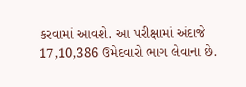કરવામાં આવશે. આ પરીક્ષામાં અંદાજે 17,10,386 ઉમેદવારો ભાગ લેવાના છે.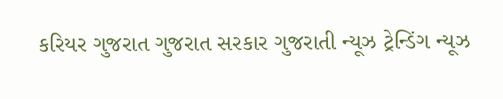કરિયર ગુજરાત ગુજરાત સરકાર ગુજરાતી ન્યૂઝ ટ્રેન્ડિંગ ન્યૂઝ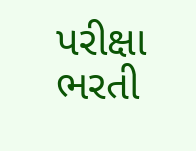પરીક્ષા ભરતી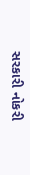સરકારી નોકરી